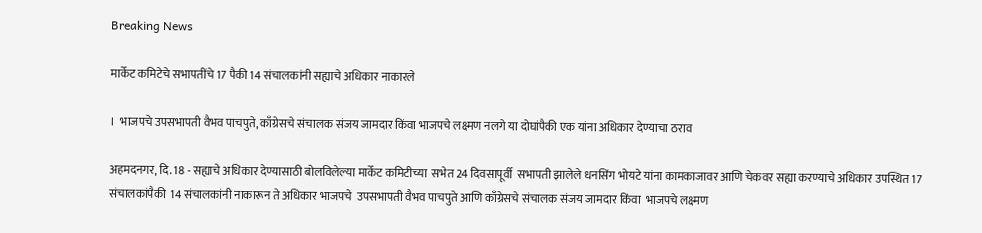Breaking News

मार्केट कमिटेचे सभापतींचे 17 पैकी 14 संचालकांनी सह्याचे अधिकार नाकारले

।  भाजपचे उपसभापती वैभव पाचपुते, काँग्रेसचे संचालक संजय जामदार किंवा भाजपचे लक्ष्मण नलगे या दोघांपैकी एक यांना अधिकार देण्याचा ठराव

अहमदनगर, दि. 18 - सह्याचे अधिकार देण्यासाठी बोलविलेल्या मार्केट कमिटीच्या  सभेत 24 दिवसापूर्वी  सभापती झालेले धनसिंग भोयटे यांना कामकाजावर आणि चेकवर सह्या करण्याचे अधिकार उपस्थित 17 संचालकांपैकी  14 संचालकांनी नाकारून ते अधिकार भाजपचे  उपसभापती वैभव पाचपुते आणि काँग्रेसचे संचालक संजय जामदार किंवा  भाजपचे लक्ष्मण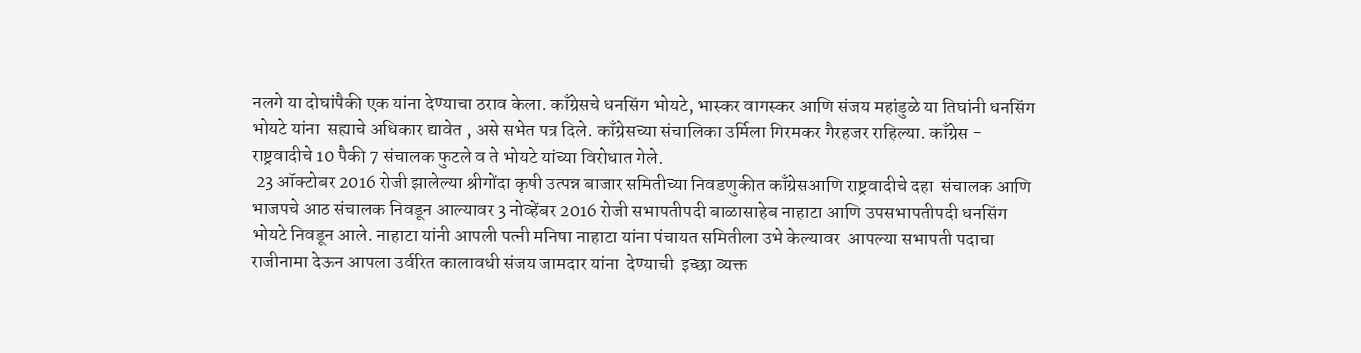नलगे या दोघांपैकी एक यांना देण्याचा ठराव केला. काँग्रेसचे धनसिंग भोयटे, भास्कर वागस्कर आणि संजय महांडुळे या तिघांनी धनसिंग भोयटे यांना  सह्याचे अधिकार द्यावेत , असे सभेत पत्र दिले. काँग्रेसच्या संचालिका उर्मिला गिरमकर गैरहजर राहिल्या. काँग्रेस - राष्ट्रवादीचे 10 पैकी 7 संचालक फुटले व ते भोयटे यांच्या विरोधात गेले.
 23 ऑक्टोबर 2016 रोजी झालेल्या श्रीगोंदा कृषी उत्पन्न बाजार समितीच्या निवडणुकीत काँग्रेसआणि राष्ट्रवादीचे दहा  संचालक आणि भाजपचे आठ संचालक निवडून आल्यावर 3 नोव्हेंबर 2016 रोजी सभापतीपदी बाळासाहेब नाहाटा आणि उपसभापतीपदी धनसिंग भोयटे निवडून आले. नाहाटा यांनी आपली पत्नी मनिषा नाहाटा यांना पंचायत समितीला उभे केल्यावर  आपल्या सभापती पदाचा राजीनामा देऊन आपला उर्वरित कालावधी संजय जामदार यांना  देण्याची  इच्छा व्यक्त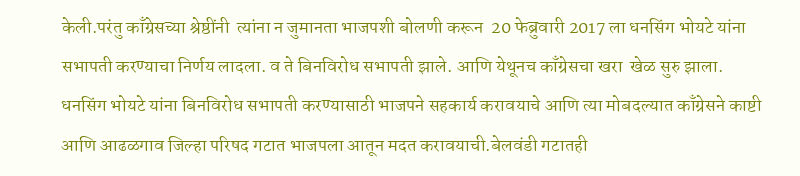केली.परंतु काँग्रेसच्या श्रेष्ठींनी  त्यांना न जुमानता भाजपशी बोलणी करून  20 फेब्रुवारी 2017 ला धनसिंग भोयटे यांना सभापती करण्याचा निर्णय लादला. व ते बिनविरोध सभापती झाले. आणि येथूनच काँग्रेसचा खरा  खेळ सुरु झाला.
धनसिंग भोयटे यांना बिनविरोध सभापती करण्यासाठी भाजपने सहकार्य करावयाचे आणि त्या मोबदल्यात काँग्रेसने काष्टी आणि आढळगाव जिल्हा परिषद गटात भाजपला आतून मदत करावयाची.बेलवंडी गटातही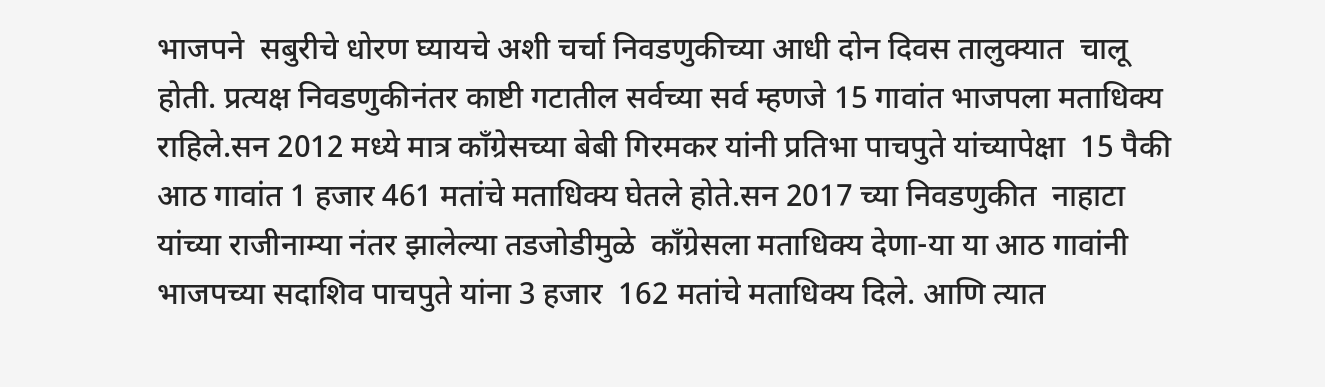भाजपने  सबुरीचे धोरण घ्यायचे अशी चर्चा निवडणुकीच्या आधी दोन दिवस तालुक्यात  चालू होती. प्रत्यक्ष निवडणुकीनंतर काष्टी गटातील सर्वच्या सर्व म्हणजे 15 गावांत भाजपला मताधिक्य राहिले.सन 2012 मध्ये मात्र काँग्रेसच्या बेबी गिरमकर यांनी प्रतिभा पाचपुते यांच्यापेक्षा  15 पैकी आठ गावांत 1 हजार 461 मतांचे मताधिक्य घेतले होते.सन 2017 च्या निवडणुकीत  नाहाटा यांच्या राजीनाम्या नंतर झालेल्या तडजोडीमुळे  काँग्रेसला मताधिक्य देणा-या या आठ गावांनी  भाजपच्या सदाशिव पाचपुते यांना 3 हजार  162 मतांचे मताधिक्य दिले. आणि त्यात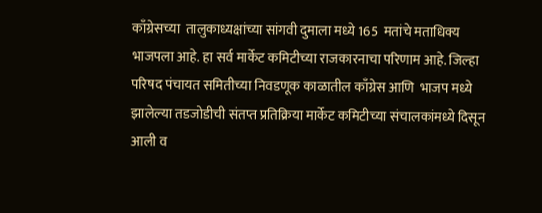काँग्रेसच्या  तालुकाध्यक्षांच्या सांगवी दुमाला मध्ये 165  मतांचे मताधिक्य भाजपला आहे. हा सर्व मार्केट कमिटीच्या राजकारनाचा परिणाम आहे. जिल्हा परिषद पंचायत समितीच्या निवडणूक काळातील काँग्रेस आणि  भाजप मध्ये झालेल्या तडजोडीची संतप्त प्रतिक्रिया मार्केट कमिटीच्या संचालकांमध्ये दिसून आली व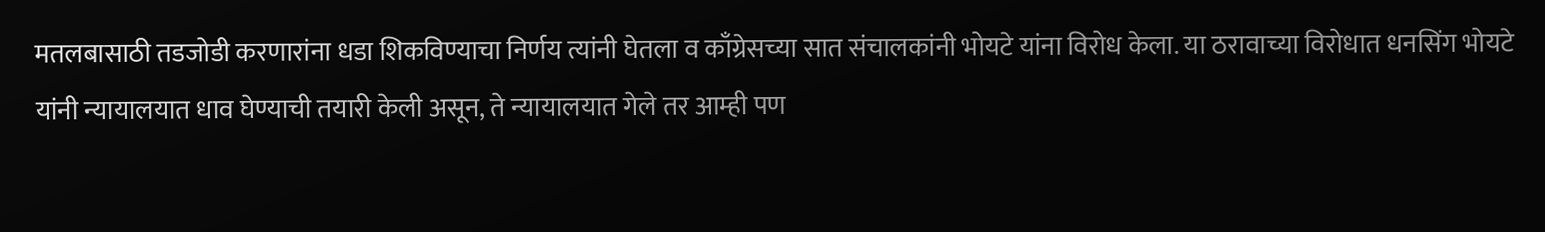मतलबासाठी तडजोडी करणारांना धडा शिकविण्याचा निर्णय त्यांनी घेतला व काँग्रेसच्या सात संचालकांनी भोयटे यांना विरोध केला. या ठरावाच्या विरोधात धनसिंग भोयटे यांनी न्यायालयात धाव घेण्याची तयारी केली असून, ते न्यायालयात गेले तर आम्ही पण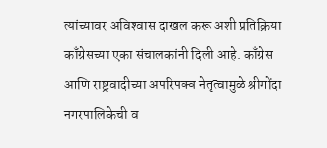त्यांच्यावर अविश्‍वास दाखल करू अशी प्रतिक्रिया काँग्रेसच्या एका संचालकांनी दिली आहे. काँग्रेस आणि राष्ट्रवादीच्या अपरिपक्व नेतृत्वामुळे श्रीगोंदा नगरपालिकेची व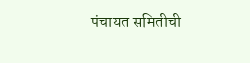पंचायत समितीची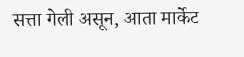सत्ता गेली असून, आता मार्केट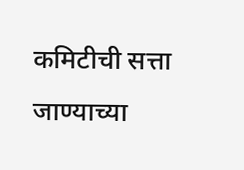कमिटीची सत्ता जाण्याच्या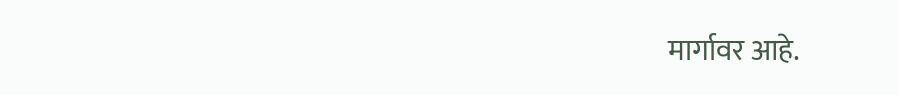मार्गावर आहे.